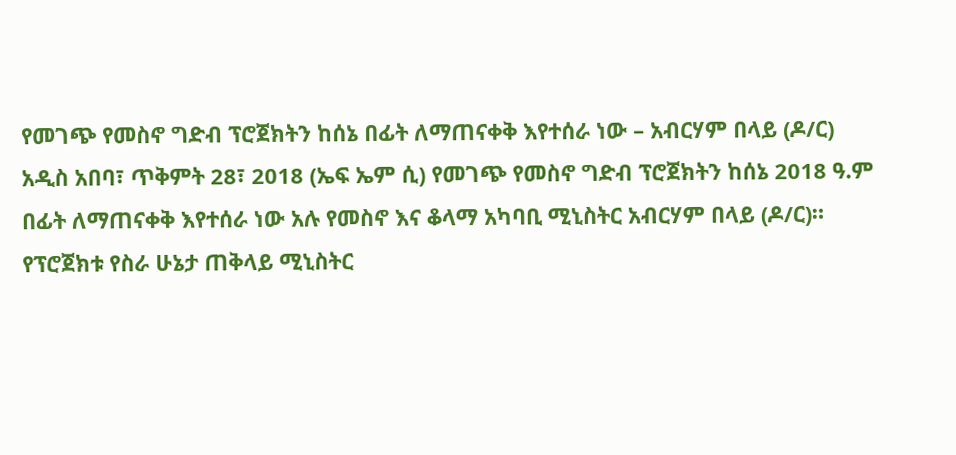የመገጭ የመስኖ ግድብ ፕሮጀክትን ከሰኔ በፊት ለማጠናቀቅ እየተሰራ ነው – አብርሃም በላይ (ዶ/ር)
አዲስ አበባ፣ ጥቅምት 28፣ 2018 (ኤፍ ኤም ሲ) የመገጭ የመስኖ ግድብ ፕሮጀክትን ከሰኔ 2018 ዓ.ም በፊት ለማጠናቀቅ እየተሰራ ነው አሉ የመስኖ እና ቆላማ አካባቢ ሚኒስትር አብርሃም በላይ (ዶ/ር)።
የፕሮጀክቱ የስራ ሁኔታ ጠቅላይ ሚኒስትር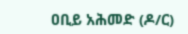ዐቢይ አሕመድ (ዶ/ር)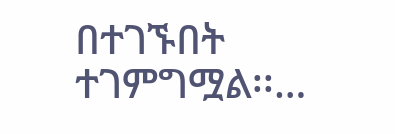በተገኙበት ተገምግሟል፡፡…